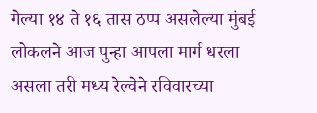गेल्या १४ ते १६ तास ठप्प असलेल्या मुंबई लोकलने आज पुन्हा आपला मार्ग धरला असला तरी मध्य रेल्वेने रविवारच्या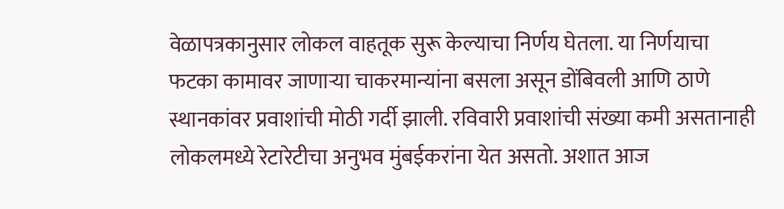वेळापत्रकानुसार लोकल वाहतूक सुरू केल्याचा निर्णय घेतला. या निर्णयाचा फटका कामावर जाणाऱ्या चाकरमान्यांना बसला असून डोंबिवली आणि ठाणे स्थानकांवर प्रवाशांची मोठी गर्दी झाली. रविवारी प्रवाशांची संख्या कमी असतानाही लोकलमध्ये रेटारेटीचा अनुभव मुंबईकरांना येत असतो. अशात आज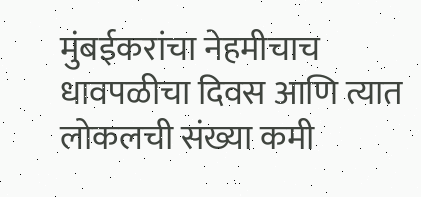मुंबईकरांचा नेहमीचाच धावपळीचा दिवस आणि त्यात लोकलची संख्या कमी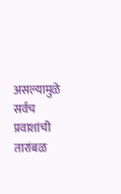असल्यामुळे सर्वच प्रवाशांची तारांबळ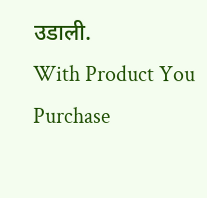उडाली.
With Product You Purchase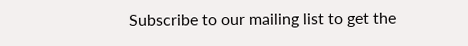Subscribe to our mailing list to get the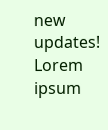new updates!
Lorem ipsum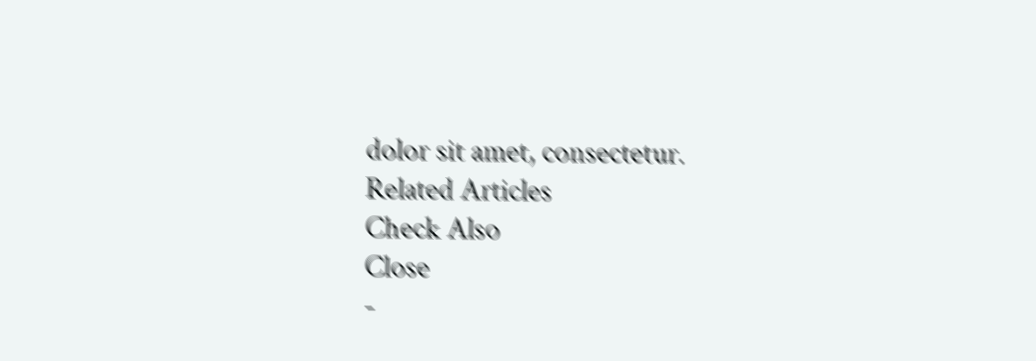dolor sit amet, consectetur.
Related Articles
Check Also
Close
-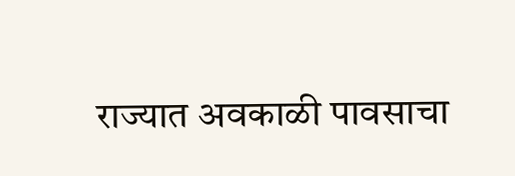राज्यात अवकाळी पावसाचा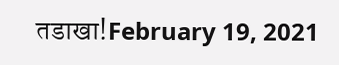तडाखा!February 19, 2021